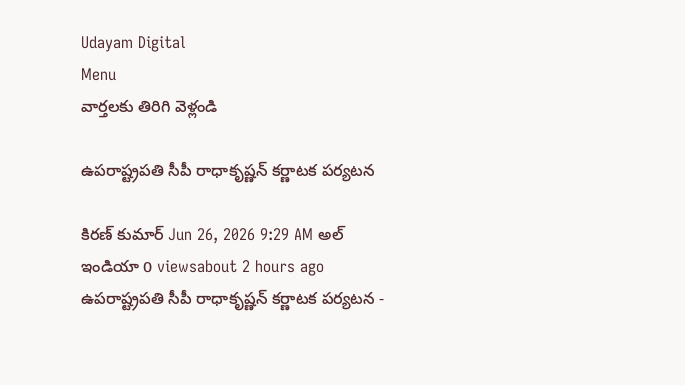Udayam Digital
Menu
వార్తలకు తిరిగి వెళ్లండి

ఉపరాష్ట్రపతి సీపీ రాధాకృష్ణన్ కర్ణాటక పర్యటన

కిరణ్ కుమార్ Jun 26, 2026 9:29 AM అల్ ఇండియా 0 viewsabout 2 hours ago
ఉపరాష్ట్రపతి సీపీ రాధాకృష్ణన్ కర్ణాటక పర్యటన -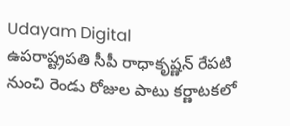Udayam Digital
ఉపరాష్ట్రపతి సీపీ రాధాకృష్ణన్ రేపటి నుంచి రెండు రోజుల పాటు కర్ణాటకలో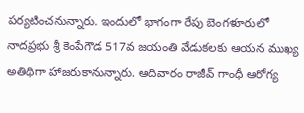పర్యటించనున్నారు. ఇందులో భాగంగా రేపు బెంగళూరులో నాదప్రభు శ్రీ కెంపేగౌడ 517వ జయంతి వేడుకలకు ఆయన ముఖ్య అతిథిగా హాజరుకానున్నారు. ఆదివారం రాజీవ్ గాంధీ ఆరోగ్య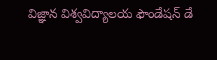విజ్ఞాన విశ్వవిద్యాలయ ఫౌండేషన్ డే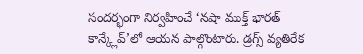సందర్భంగా నిర్వహించే ‘నషా ముక్త్ భారత్ కాన్క్లేవ్’లో ఆయన పాల్గొంటారు. డ్రగ్స్ వ్యతిరేక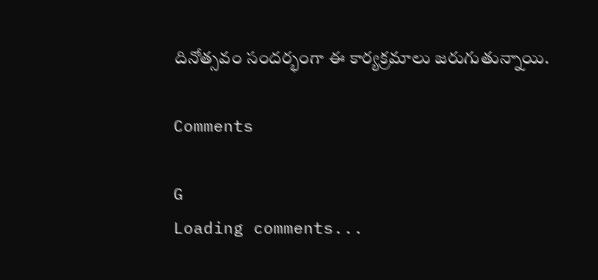దినోత్సవం సందర్భంగా ఈ కార్యక్రమాలు జరుగుతున్నాయి.

Comments

G
Loading comments...